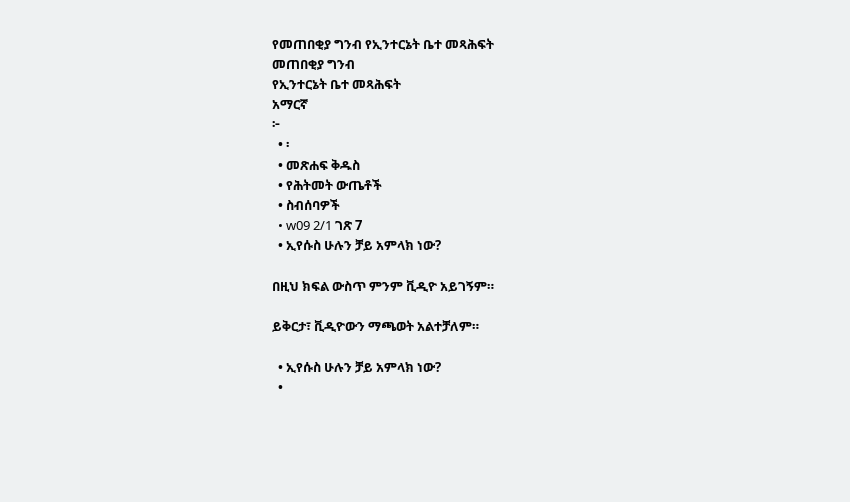የመጠበቂያ ግንብ የኢንተርኔት ቤተ መጻሕፍት
መጠበቂያ ግንብ
የኢንተርኔት ቤተ መጻሕፍት
አማርኛ
፦
  • ፡
  • መጽሐፍ ቅዱስ
  • የሕትመት ውጤቶች
  • ስብሰባዎች
  • w09 2/1 ገጽ 7
  • ኢየሱስ ሁሉን ቻይ አምላክ ነው?

በዚህ ክፍል ውስጥ ምንም ቪዲዮ አይገኝም።

ይቅርታ፣ ቪዲዮውን ማጫወት አልተቻለም።

  • ኢየሱስ ሁሉን ቻይ አምላክ ነው?
  •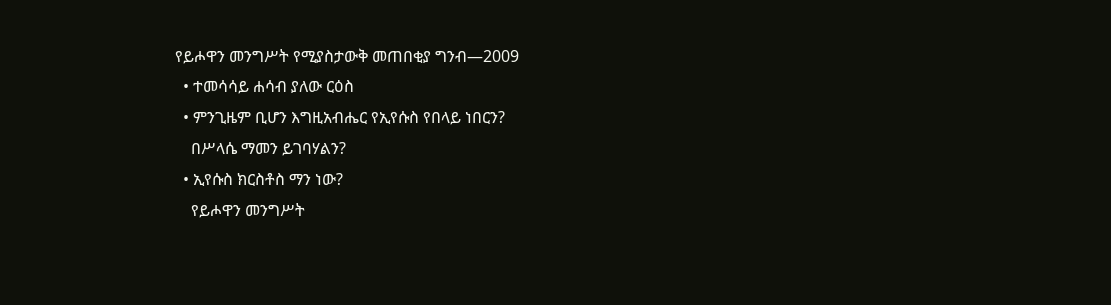የይሖዋን መንግሥት የሚያስታውቅ መጠበቂያ ግንብ—2009
  • ተመሳሳይ ሐሳብ ያለው ርዕስ
  • ምንጊዜም ቢሆን እግዚአብሔር የኢየሱስ የበላይ ነበርን?
    በሥላሴ ማመን ይገባሃልን?
  • ኢየሱስ ክርስቶስ ማን ነው?
    የይሖዋን መንግሥት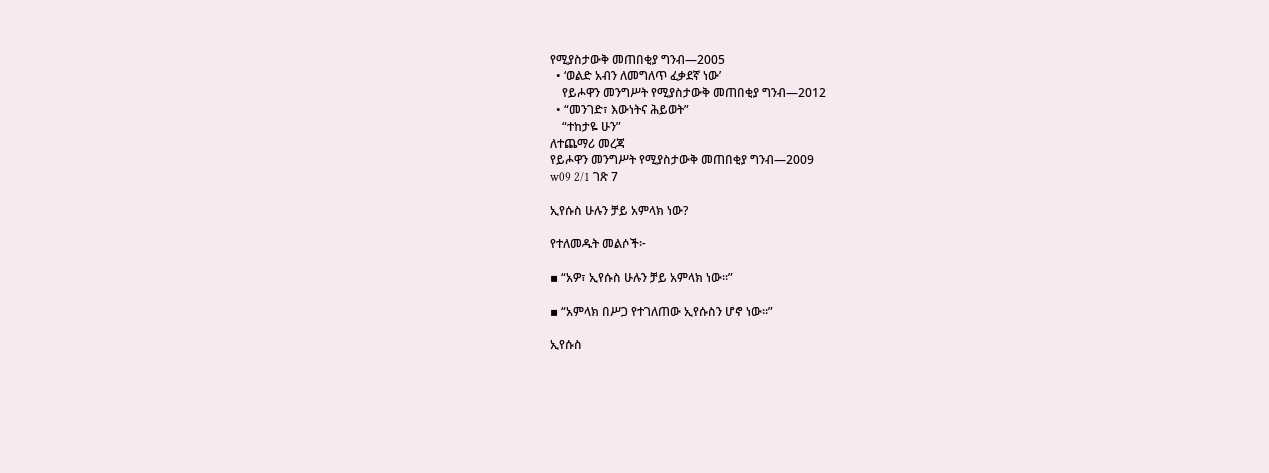የሚያስታውቅ መጠበቂያ ግንብ—2005
  • ‘ወልድ አብን ለመግለጥ ፈቃደኛ ነው’
    የይሖዋን መንግሥት የሚያስታውቅ መጠበቂያ ግንብ—2012
  • “መንገድ፣ እውነትና ሕይወት”
    “ተከታዬ ሁን”
ለተጨማሪ መረጃ
የይሖዋን መንግሥት የሚያስታውቅ መጠበቂያ ግንብ—2009
w09 2/1 ገጽ 7

ኢየሱስ ሁሉን ቻይ አምላክ ነው?

የተለመዱት መልሶች፦

▪ “አዎ፣ ኢየሱስ ሁሉን ቻይ አምላክ ነው።”

▪ “አምላክ በሥጋ የተገለጠው ኢየሱስን ሆኖ ነው።”

ኢየሱስ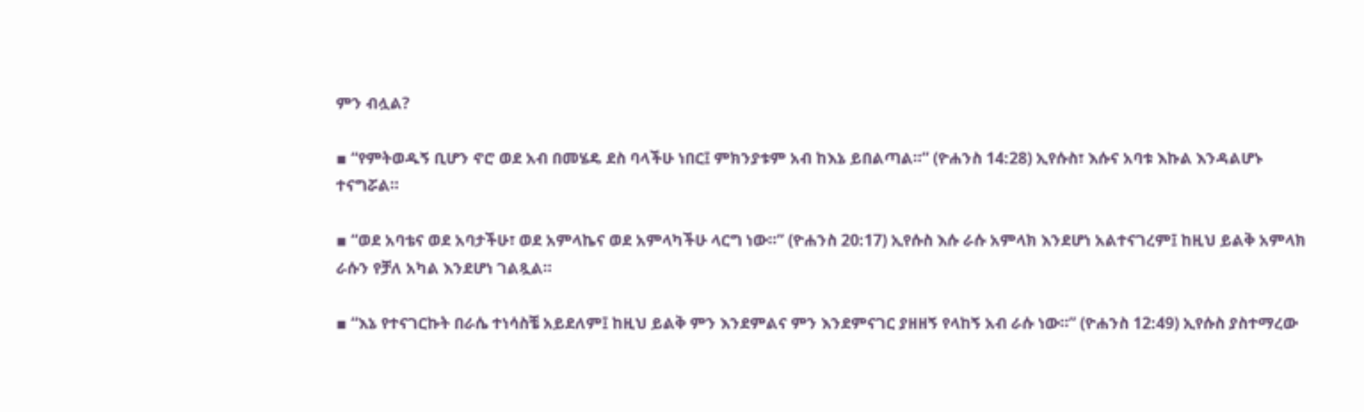ምን ብሏል?

▪ “የምትወዱኝ ቢሆን ኖሮ ወደ አብ በመሄዴ ደስ ባላችሁ ነበር፤ ምክንያቱም አብ ከእኔ ይበልጣል።” (ዮሐንስ 14:28) ኢየሱስ፣ እሱና አባቱ እኩል እንዳልሆኑ ተናግሯል።

▪ “ወደ አባቴና ወደ አባታችሁ፣ ወደ አምላኬና ወደ አምላካችሁ ላርግ ነው።” (ዮሐንስ 20:17) ኢየሱስ እሱ ራሱ አምላክ እንደሆነ አልተናገረም፤ ከዚህ ይልቅ አምላክ ራሱን የቻለ አካል እንደሆነ ገልጿል።

▪ “እኔ የተናገርኩት በራሴ ተነሳስቼ አይደለም፤ ከዚህ ይልቅ ምን እንደምልና ምን እንደምናገር ያዘዘኝ የላከኝ አብ ራሱ ነው።” (ዮሐንስ 12:49) ኢየሱስ ያስተማረው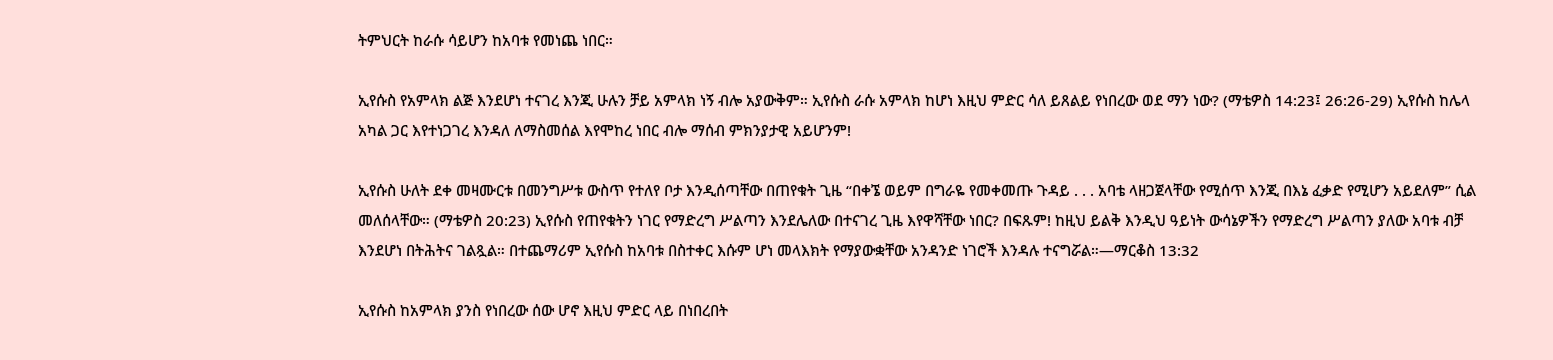ትምህርት ከራሱ ሳይሆን ከአባቱ የመነጨ ነበር።

ኢየሱስ የአምላክ ልጅ እንደሆነ ተናገረ እንጂ ሁሉን ቻይ አምላክ ነኝ ብሎ አያውቅም። ኢየሱስ ራሱ አምላክ ከሆነ እዚህ ምድር ሳለ ይጸልይ የነበረው ወደ ማን ነው? (ማቴዎስ 14:23፤ 26:26-29) ኢየሱስ ከሌላ አካል ጋር እየተነጋገረ እንዳለ ለማስመሰል እየሞከረ ነበር ብሎ ማሰብ ምክንያታዊ አይሆንም!

ኢየሱስ ሁለት ደቀ መዛሙርቱ በመንግሥቱ ውስጥ የተለየ ቦታ እንዲሰጣቸው በጠየቁት ጊዜ “በቀኜ ወይም በግራዬ የመቀመጡ ጉዳይ . . . አባቴ ላዘጋጀላቸው የሚሰጥ እንጂ በእኔ ፈቃድ የሚሆን አይደለም” ሲል መለሰላቸው። (ማቴዎስ 20:23) ኢየሱስ የጠየቁትን ነገር የማድረግ ሥልጣን እንደሌለው በተናገረ ጊዜ እየዋሻቸው ነበር? በፍጹም! ከዚህ ይልቅ እንዲህ ዓይነት ውሳኔዎችን የማድረግ ሥልጣን ያለው አባቱ ብቻ እንደሆነ በትሕትና ገልጿል። በተጨማሪም ኢየሱስ ከአባቱ በስተቀር እሱም ሆነ መላእክት የማያውቋቸው አንዳንድ ነገሮች እንዳሉ ተናግሯል።—ማርቆስ 13:32

ኢየሱስ ከአምላክ ያንስ የነበረው ሰው ሆኖ እዚህ ምድር ላይ በነበረበት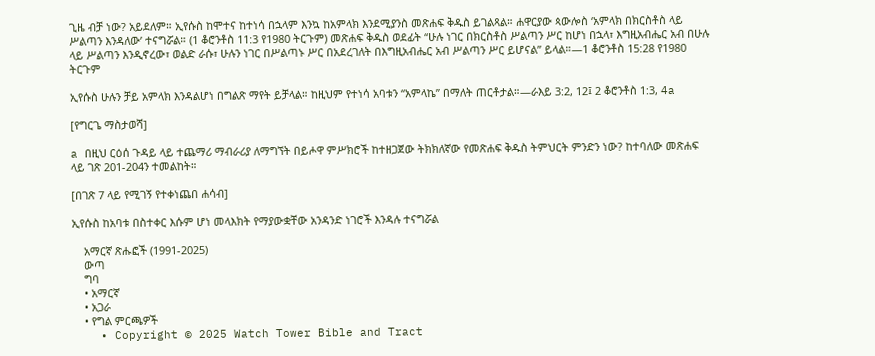ጊዜ ብቻ ነው? አይደለም። ኢየሱስ ከሞተና ከተነሳ በኋላም እንኳ ከአምላክ እንደሚያንስ መጽሐፍ ቅዱስ ይገልጻል። ሐዋርያው ጳውሎስ ‘አምላክ በክርስቶስ ላይ ሥልጣን እንዳለው’ ተናግሯል። (1 ቆሮንቶስ 11:3 የ1980 ትርጉም) መጽሐፍ ቅዱስ ወደፊት “ሁሉ ነገር በክርስቶስ ሥልጣን ሥር ከሆነ በኋላ፣ እግዚአብሔር አብ በሁሉ ላይ ሥልጣን እንዲኖረው፣ ወልድ ራሱ፣ ሁሉን ነገር በሥልጣኑ ሥር በአደረገለት በእግዚአብሔር አብ ሥልጣን ሥር ይሆናል” ይላል።—1 ቆሮንቶስ 15:28 የ1980 ትርጉም

ኢየሱስ ሁሉን ቻይ አምላክ እንዳልሆነ በግልጽ ማየት ይቻላል። ከዚህም የተነሳ አባቱን “አምላኬ” በማለት ጠርቶታል።—ራእይ 3:2, 12፤ 2 ቆሮንቶስ 1:3, 4a

[የግርጌ ማስታወሻ]

a በዚህ ርዕሰ ጉዳይ ላይ ተጨማሪ ማብራሪያ ለማግኘት በይሖዋ ምሥክሮች ከተዘጋጀው ትክክለኛው የመጽሐፍ ቅዱስ ትምህርት ምንድን ነው? ከተባለው መጽሐፍ ላይ ገጽ 201-204ን ተመልከት።

[በገጽ 7 ላይ የሚገኝ የተቀነጨበ ሐሳብ]

ኢየሱስ ከአባቱ በስተቀር እሱም ሆነ መላእክት የማያውቋቸው አንዳንድ ነገሮች እንዳሉ ተናግሯል

    አማርኛ ጽሑፎች (1991-2025)
    ውጣ
    ግባ
    • አማርኛ
    • አጋራ
    • የግል ምርጫዎች
    • Copyright © 2025 Watch Tower Bible and Tract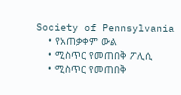Society of Pennsylvania
    • የአጠቃቀም ውል
    • ሚስጥር የመጠበቅ ፖሊሲ
    • ሚስጥር የመጠበቅ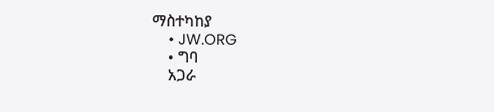ማስተካከያ
    • JW.ORG
    • ግባ
    አጋራ